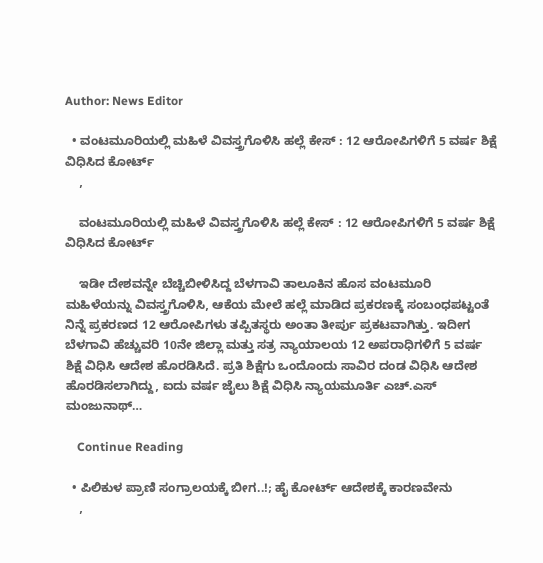Author: News Editor

  • ವಂಟಮೂರಿಯಲ್ಲಿ ಮಹಿಳೆ ವಿವಸ್ತ್ರಗೊಳಿಸಿ ಹಲ್ಲೆ ಕೇಸ್ : 12 ಆರೋಪಿಗಳಿಗೆ 5 ವರ್ಷ ಶಿಕ್ಷೆ ವಿಧಿಸಿದ ಕೋರ್ಟ್
    ,

    ವಂಟಮೂರಿಯಲ್ಲಿ ಮಹಿಳೆ ವಿವಸ್ತ್ರಗೊಳಿಸಿ ಹಲ್ಲೆ ಕೇಸ್ : 12 ಆರೋಪಿಗಳಿಗೆ 5 ವರ್ಷ ಶಿಕ್ಷೆ ವಿಧಿಸಿದ ಕೋರ್ಟ್

    ಇಡೀ ದೇಶವನ್ನೇ ಬೆಚ್ಚಿಬೀಳಿಸಿದ್ದ ಬೆಳಗಾವಿ ತಾಲೂಕಿನ ಹೊಸ ವಂಟಮೂರಿ ಮಹಿಳೆಯನ್ನು ‌ವಿವಸ್ತ್ರಗೊಳಿಸಿ, ಆಕೆಯ ಮೇಲೆ ಹಲ್ಲೆ ಮಾಡಿದ ಪ್ರಕರಣಕ್ಕೆ ಸಂಬಂಧಪಟ್ಟಂತೆ ನಿನ್ನೆ ಪ್ರಕರಣದ 12 ಆರೋಪಿಗಳು ತಪ್ಪಿತಸ್ಥರು ಅಂತಾ ತೀರ್ಪು ಪ್ರಕಟವಾಗಿತ್ತು. ಇದೀಗ ಬೆಳಗಾವಿ ಹೆಚ್ಚುವರಿ 10ನೇ ಜಿಲ್ಲಾ ಮತ್ತು ಸತ್ರ ನ್ಯಾಯಾಲಯ 12 ಅಪರಾಧಿಗಳಿಗೆ 5 ವರ್ಷ ಶಿಕ್ಷೆ ವಿಧಿಸಿ ಆದೇಶ ಹೊರಡಿಸಿದೆ. ಪ್ರತಿ ಶಿಕ್ಷೆಗು ಒಂದೊಂದು ಸಾವಿರ ದಂಡ ವಿಧಿಸಿ ಆದೇಶ ಹೊರಡಿಸಲಾಗಿದ್ದು, ಐದು ವರ್ಷ ಜೈಲು ಶಿಕ್ಷೆ ವಿಧಿಸಿ ನ್ಯಾಯಮೂರ್ತಿ ಎಚ್.ಎಸ್ ಮಂಜುನಾಥ್…

    Continue Reading

  • ಪಿಲಿಕುಳ ಪ್ರಾಣಿ ಸಂಗ್ರಾಲಯಕ್ಕೆ ಬೀಗ..!; ಹೈ ಕೋರ್ಟ್ ಆದೇಶಕ್ಕೆ ಕಾರಣವೇನು
    ,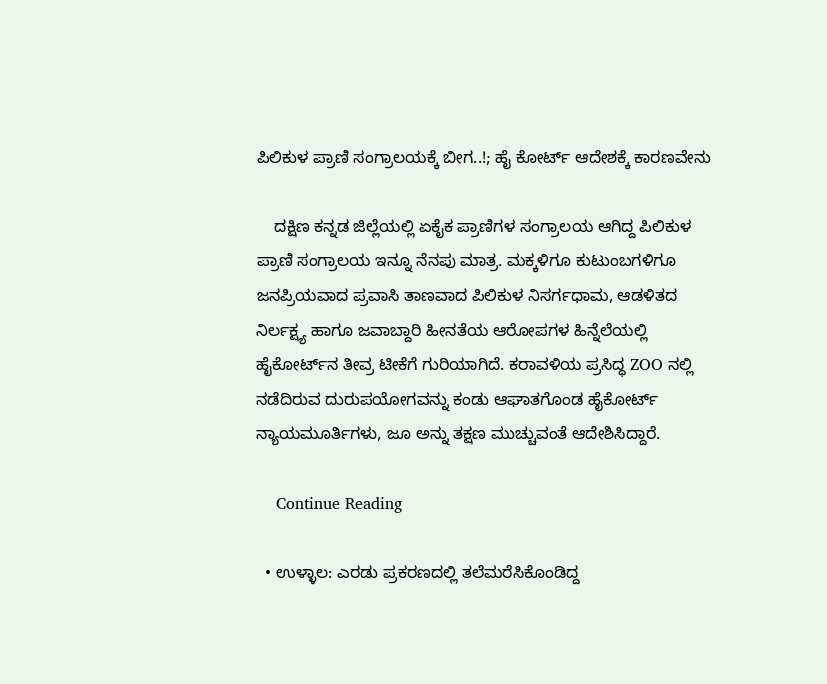ಪಿಲಿಕುಳ ಪ್ರಾಣಿ ಸಂಗ್ರಾಲಯಕ್ಕೆ ಬೀಗ..!; ಹೈ ಕೋರ್ಟ್ ಆದೇಶಕ್ಕೆ ಕಾರಣವೇನು

    ದಕ್ಷಿಣ ಕನ್ನಡ ಜಿಲ್ಲೆಯಲ್ಲಿ ಏಕೈಕ ಪ್ರಾಣಿಗಳ ಸಂಗ್ರಾಲಯ ಆಗಿದ್ದ ಪಿಲಿಕುಳ ಪ್ರಾಣಿ ಸಂಗ್ರಾಲಯ ಇನ್ನೂ ನೆನಪು ಮಾತ್ರ. ಮಕ್ಕಳಿಗೂ ಕುಟುಂಬಗಳಿಗೂ ಜನಪ್ರಿಯವಾದ ಪ್ರವಾಸಿ ತಾಣವಾದ ಪಿಲಿಕುಳ ನಿಸರ್ಗಧಾಮ, ಆಡಳಿತದ ನಿರ್ಲಕ್ಷ್ಯ ಹಾಗೂ ಜವಾಬ್ದಾರಿ ಹೀನತೆಯ ಆರೋಪಗಳ ಹಿನ್ನೆಲೆಯಲ್ಲಿ ಹೈಕೋರ್ಟ್‌ನ ತೀವ್ರ ಟೀಕೆಗೆ ಗುರಿಯಾಗಿದೆ. ಕರಾವಳಿಯ ಪ್ರಸಿದ್ಧ ZOO ನಲ್ಲಿ ನಡೆದಿರುವ ದುರುಪಯೋಗವನ್ನು ಕಂಡು ಆಘಾತಗೊಂಡ ಹೈಕೋರ್ಟ್ ನ್ಯಾಯಮೂರ್ತಿಗಳು, ಜೂ ಅನ್ನು ತಕ್ಷಣ ಮುಚ್ಚುವಂತೆ ಆದೇಶಿಸಿದ್ದಾರೆ.

    Continue Reading

  • ಉಳ್ಳಾಲ: ಎರಡು ಪ್ರಕರಣದಲ್ಲಿ ತಲೆಮರೆಸಿಕೊಂಡಿದ್ದ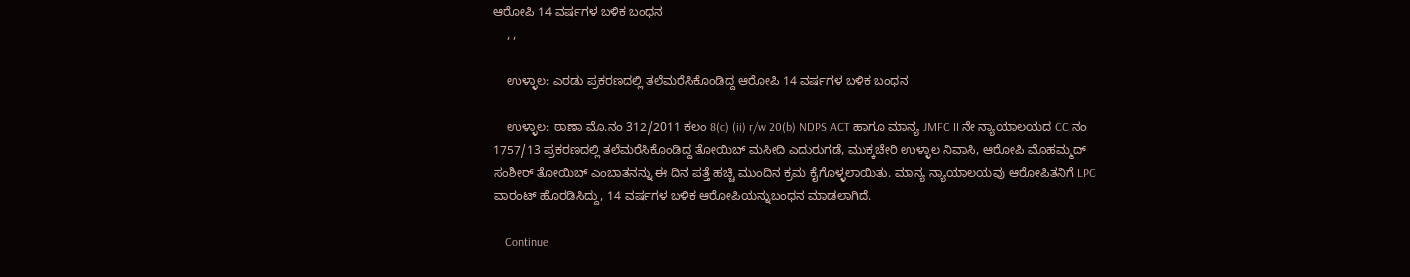ಆರೋಪಿ 14 ವರ್ಷಗಳ ಬಳಿಕ ಬಂಧನ
    , ,

    ಉಳ್ಳಾಲ: ಎರಡು ಪ್ರಕರಣದಲ್ಲಿ ತಲೆಮರೆಸಿಕೊಂಡಿದ್ದ ಆರೋಪಿ 14 ವರ್ಷಗಳ ಬಳಿಕ ಬಂಧನ

    ಉಳ್ಳಾಲ: ಠಾಣಾ ಮೊ.ನಂ 312/2011 ಕಲಂ 8(c) (ii) r/w 20(b) NDPS ACT ಹಾಗೂ ಮಾನ್ಯ JMFC II ನೇ ನ್ಯಾಯಾಲಯದ CC ನಂ 1757/13 ಪ್ರಕರಣದಲ್ಲಿ ತಲೆಮರೆಸಿಕೊಂಡಿದ್ದ ತೋಯಿಬ್ ಮಸೀದಿ ಎದುರುಗಡೆ, ಮುಕ್ಕಚೇರಿ ಉಳ್ಳಾಲ ನಿವಾಸಿ, ಆರೋಪಿ ಮೊಹಮ್ಮದ್ ಸಂಶೀರ್ ತೋಯಿಬ್ ಎಂಬಾತನನ್ನು ಈ ದಿನ ಪತ್ತೆ ಹಚ್ಚಿ ಮುಂದಿನ ಕ್ರಮ ಕೈಗೊಳ್ಳಲಾಯಿತು. ಮಾನ್ಯ ನ್ಯಾಯಾಲಯವು ಆರೋಪಿತನಿಗೆ LPC ವಾರಂಟ್ ಹೊರಡಿಸಿದ್ದು, 14 ವರ್ಷಗಳ ಬಳಿಕ ಆರೋಪಿಯನ್ನುಬಂಧನ ಮಾಡಲಾಗಿದೆ.

    Continue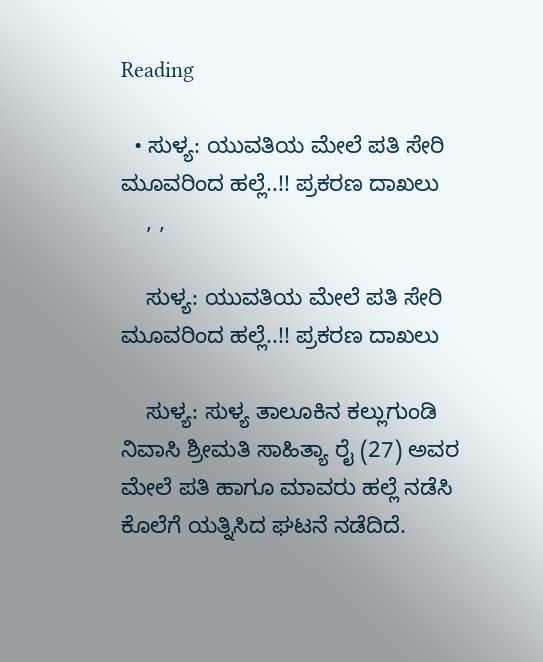Reading

  • ಸುಳ್ಯ: ಯುವತಿಯ ಮೇಲೆ ಪತಿ ಸೇರಿ ಮೂವರಿಂದ ಹಲ್ಲೆ..!! ಪ್ರಕರಣ ದಾಖಲು
    , ,

    ಸುಳ್ಯ: ಯುವತಿಯ ಮೇಲೆ ಪತಿ ಸೇರಿ ಮೂವರಿಂದ ಹಲ್ಲೆ..!! ಪ್ರಕರಣ ದಾಖಲು

    ಸುಳ್ಯ: ಸುಳ್ಯ ತಾಲೂಕಿನ ಕಲ್ಲುಗುಂಡಿ ನಿವಾಸಿ ಶ್ರೀಮತಿ ಸಾಹಿತ್ಯಾ ರೈ (27) ಅವರ ಮೇಲೆ ಪತಿ ಹಾಗೂ ಮಾವರು ಹಲ್ಲೆ ನಡೆಸಿ ಕೊಲೆಗೆ ಯತ್ನಿಸಿದ ಘಟನೆ ನಡೆದಿದೆ.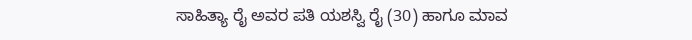ಸಾಹಿತ್ಯಾ ರೈ ಅವರ ಪತಿ ಯಶಸ್ವಿ ರೈ (30) ಹಾಗೂ ಮಾವ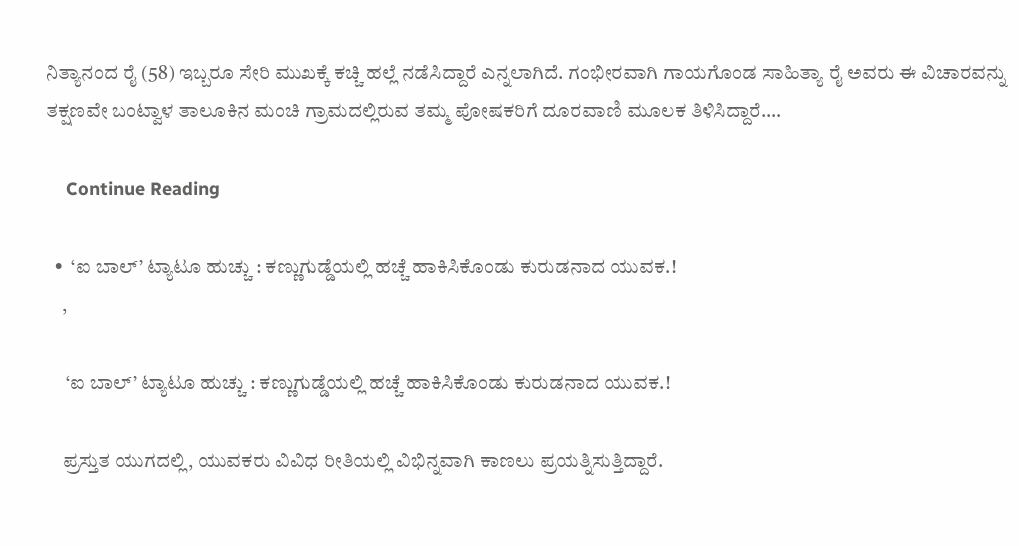ನಿತ್ಯಾನಂದ ರೈ (58) ಇಬ್ಬರೂ ಸೇರಿ ಮುಖಕ್ಕೆ ಕಚ್ಚಿ ಹಲ್ಲೆ ನಡೆಸಿದ್ದಾರೆ ಎನ್ನಲಾಗಿದೆ. ಗಂಭೀರವಾಗಿ ಗಾಯಗೊಂಡ ಸಾಹಿತ್ಯಾ ರೈ ಅವರು ಈ ವಿಚಾರವನ್ನು ತಕ್ಷಣವೇ ಬಂಟ್ವಾಳ ತಾಲೂಕಿನ ಮಂಚಿ ಗ್ರಾಮದಲ್ಲಿರುವ ತಮ್ಮ ಪೋಷಕರಿಗೆ ದೂರವಾಣಿ ಮೂಲಕ ತಿಳಿಸಿದ್ದಾರೆ.…

    Continue Reading

  •  ‘ಐ ಬಾಲ್’ ಟ್ಯಾಟೂ ಹುಚ್ಚು : ಕಣ್ಣುಗುಡ್ಡೆಯಲ್ಲಿ ಹಚ್ಚೆ ಹಾಕಿಸಿಕೊಂಡು ಕುರುಡನಾದ ಯುವಕ.!
    ,

     ‘ಐ ಬಾಲ್’ ಟ್ಯಾಟೂ ಹುಚ್ಚು : ಕಣ್ಣುಗುಡ್ಡೆಯಲ್ಲಿ ಹಚ್ಚೆ ಹಾಕಿಸಿಕೊಂಡು ಕುರುಡನಾದ ಯುವಕ.!

    ಪ್ರಸ್ತುತ ಯುಗದಲ್ಲಿ, ಯುವಕರು ವಿವಿಧ ರೀತಿಯಲ್ಲಿ ವಿಭಿನ್ನವಾಗಿ ಕಾಣಲು ಪ್ರಯತ್ನಿಸುತ್ತಿದ್ದಾರೆ.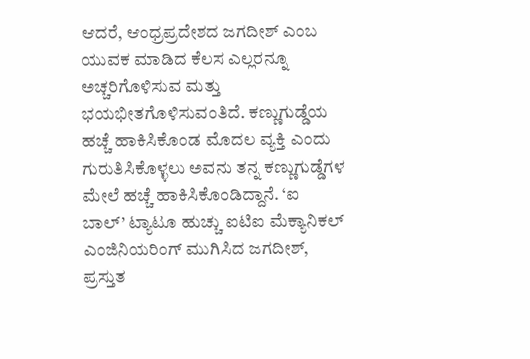ಆದರೆ, ಆಂಧ್ರಪ್ರದೇಶದ ಜಗದೀಶ್ ಎಂಬ ಯುವಕ ಮಾಡಿದ ಕೆಲಸ ಎಲ್ಲರನ್ನೂ ಅಚ್ಚರಿಗೊಳಿಸುವ ಮತ್ತು ಭಯಭೀತಗೊಳಿಸುವಂತಿದೆ. ಕಣ್ಣುಗುಡ್ಡೆಯ ಹಚ್ಚೆ ಹಾಕಿಸಿಕೊಂಡ ಮೊದಲ ವ್ಯಕ್ತಿ ಎಂದು ಗುರುತಿಸಿಕೊಳ್ಳಲು ಅವನು ತನ್ನ ಕಣ್ಣುಗುಡ್ಡೆಗಳ ಮೇಲೆ ಹಚ್ಚೆ ಹಾಕಿಸಿಕೊಂಡಿದ್ದಾನೆ. ‘ಐ ಬಾಲ್’ ಟ್ಯಾಟೂ ಹುಚ್ಚು ಐಟಿಐ ಮೆಕ್ಯಾನಿಕಲ್ ಎಂಜಿನಿಯರಿಂಗ್ ಮುಗಿಸಿದ ಜಗದೀಶ್, ಪ್ರಸ್ತುತ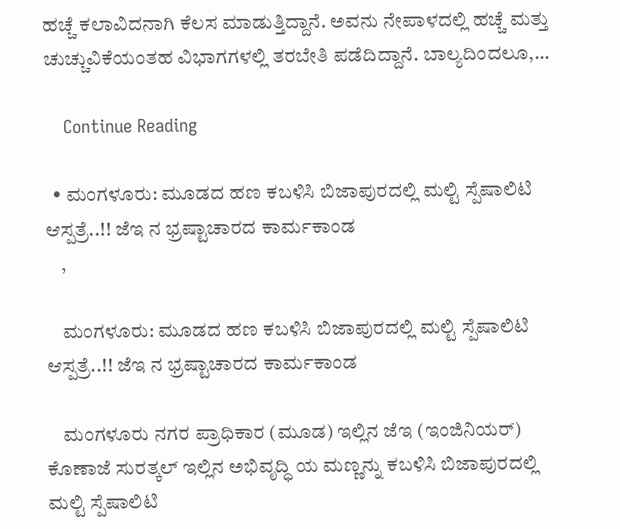ಹಚ್ಚೆ ಕಲಾವಿದನಾಗಿ ಕೆಲಸ ಮಾಡುತ್ತಿದ್ದಾನೆ. ಅವನು ನೇಪಾಳದಲ್ಲಿ ಹಚ್ಚೆ ಮತ್ತು ಚುಚ್ಚುವಿಕೆಯಂತಹ ವಿಭಾಗಗಳಲ್ಲಿ ತರಬೇತಿ ಪಡೆದಿದ್ದಾನೆ. ಬಾಲ್ಯದಿಂದಲೂ,…

    Continue Reading

  • ಮಂಗಳೂರು: ಮೂಡದ ಹಣ ಕಬಳಿಸಿ ಬಿಜಾಪುರದಲ್ಲಿ ಮಲ್ಟಿ ಸ್ಪೆಷಾಲಿಟಿ ಆಸ್ಪತ್ರೆ..!! ಜೆಇ ನ ಭ್ರಷ್ಟಾಚಾರದ ಕಾರ್ಮಕಾಂಡ
    ,

    ಮಂಗಳೂರು: ಮೂಡದ ಹಣ ಕಬಳಿಸಿ ಬಿಜಾಪುರದಲ್ಲಿ ಮಲ್ಟಿ ಸ್ಪೆಷಾಲಿಟಿ ಆಸ್ಪತ್ರೆ..!! ಜೆಇ ನ ಭ್ರಷ್ಟಾಚಾರದ ಕಾರ್ಮಕಾಂಡ

    ಮಂಗಳೂರು ನಗರ ಪ್ರಾಧಿಕಾರ (ಮೂಡ) ಇಲ್ಲಿನ ಜೆಇ (ಇಂಜಿನಿಯರ್) ಕೊಣಾಜೆ ಸುರತ್ಕಲ್ ಇಲ್ಲಿನ ಅಭಿವೃದ್ಧಿ ಯ ಮಣ್ಣನ್ನು ಕಬಳಿಸಿ ಬಿಜಾಪುರದಲ್ಲಿ ಮಲ್ಟಿ ಸ್ಪೆಷಾಲಿಟಿ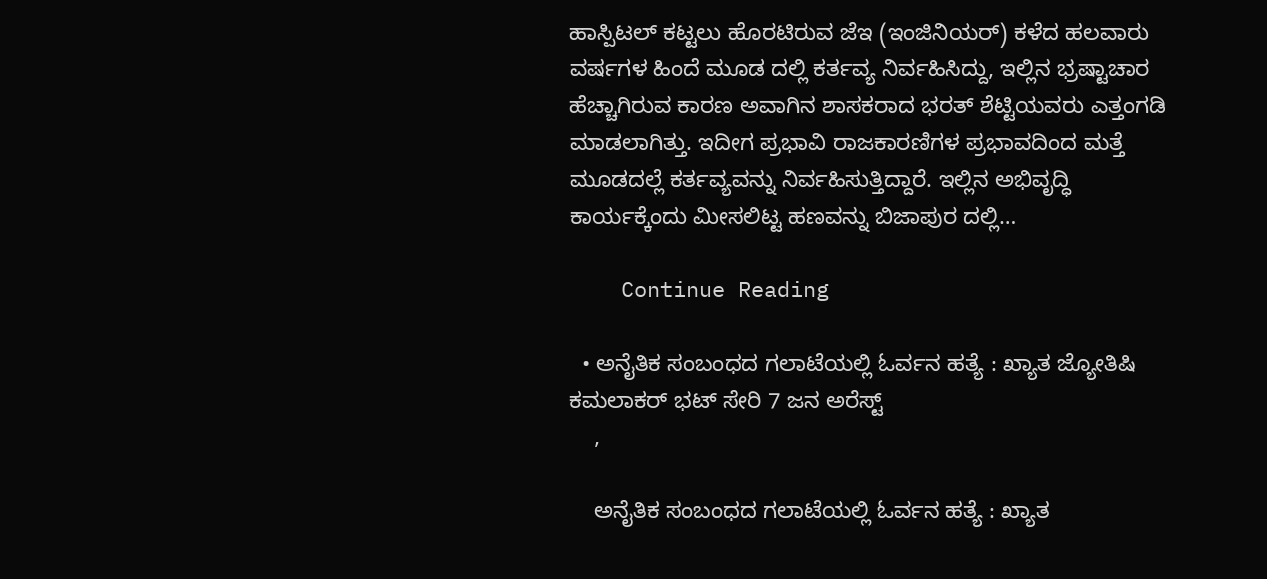ಹಾಸ್ಪಿಟಲ್ ಕಟ್ಟಲು ಹೊರಟಿರುವ ಜೆಇ (ಇಂಜಿನಿಯರ್) ಕಳೆದ ಹಲವಾರು ವರ್ಷಗಳ ಹಿಂದೆ ಮೂಡ ದಲ್ಲಿ ಕರ್ತವ್ಯ ನಿರ್ವಹಿಸಿದ್ದು, ಇಲ್ಲಿನ ಭ್ರಷ್ಟಾಚಾರ ಹೆಚ್ಚಾಗಿರುವ ಕಾರಣ ಅವಾಗಿನ ಶಾಸಕರಾದ ಭರತ್ ಶೆಟ್ಟಿಯವರು ಎತ್ತಂಗಡಿ ಮಾಡಲಾಗಿತ್ತು. ಇದೀಗ ಪ್ರಭಾವಿ ರಾಜಕಾರಣಿಗಳ ಪ್ರಭಾವದಿಂದ ಮತ್ತೆ ಮೂಡದಲ್ಲೆ ಕರ್ತವ್ಯವನ್ನು ನಿರ್ವಹಿಸುತ್ತಿದ್ದಾರೆ. ಇಲ್ಲಿನ ಅಭಿವೃದ್ಧಿ ಕಾರ್ಯಕ್ಕೆಂದು ಮೀಸಲಿಟ್ಟ ಹಣವನ್ನು ಬಿಜಾಪುರ ದಲ್ಲಿ…

    Continue Reading

  • ಅನೈತಿಕ ಸಂಬಂಧದ ಗಲಾಟೆಯಲ್ಲಿ ಓರ್ವನ ಹತ್ಯೆ : ಖ್ಯಾತ ಜ್ಯೋತಿಷಿ ಕಮಲಾಕರ್ ಭಟ್ ಸೇರಿ 7 ಜನ ಅರೆಸ್ಟ್
    ,

    ಅನೈತಿಕ ಸಂಬಂಧದ ಗಲಾಟೆಯಲ್ಲಿ ಓರ್ವನ ಹತ್ಯೆ : ಖ್ಯಾತ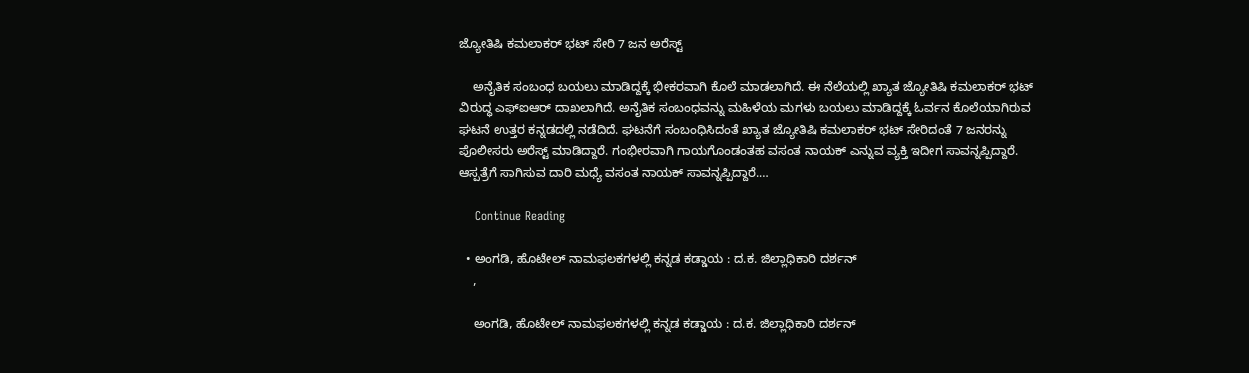ಜ್ಯೋತಿಷಿ ಕಮಲಾಕರ್ ಭಟ್ ಸೇರಿ 7 ಜನ ಅರೆಸ್ಟ್

    ಅನೈತಿಕ ಸಂಬಂಧ ಬಯಲು ಮಾಡಿದ್ದಕ್ಕೆ ಭೀಕರವಾಗಿ ಕೊಲೆ ಮಾಡಲಾಗಿದೆ. ಈ ನೆಲೆಯಲ್ಲಿ ಖ್ಯಾತ ಜ್ಯೋತಿಷಿ ಕಮಲಾಕರ್ ಭಟ್ ವಿರುದ್ಧ ಎಫ್ಐಆರ್ ದಾಖಲಾಗಿದೆ. ಅನೈತಿಕ ಸಂಬಂಧವನ್ನು ಮಹಿಳೆಯ ಮಗಳು ಬಯಲು ಮಾಡಿದ್ದಕ್ಕೆ ಓರ್ವನ ಕೊಲೆಯಾಗಿರುವ ಘಟನೆ ಉತ್ತರ ಕನ್ನಡದಲ್ಲಿ ನಡೆದಿದೆ. ಘಟನೆಗೆ ಸಂಬಂಧಿಸಿದಂತೆ ಖ್ಯಾತ ಜ್ಯೋತಿಷಿ ಕಮಲಾಕರ್ ಭಟ್ ಸೇರಿದಂತೆ 7 ಜನರನ್ನು ಪೊಲೀಸರು ಅರೆಸ್ಟ್ ಮಾಡಿದ್ದಾರೆ. ಗಂಭೀರವಾಗಿ ಗಾಯಗೊಂಡಂತಹ ವಸಂತ ನಾಯಕ್ ಎನ್ನುವ ವ್ಯಕ್ತಿ ಇದೀಗ ಸಾವನ್ನಪ್ಪಿದ್ದಾರೆ. ಆಸ್ಪತ್ರೆಗೆ ಸಾಗಿಸುವ ದಾರಿ ಮಧ್ಯೆ ವಸಂತ ನಾಯಕ್ ಸಾವನ್ನಪ್ಪಿದ್ದಾರೆ.…

    Continue Reading

  • ಅಂಗಡಿ, ಹೊಟೇಲ್ ನಾಮಫಲಕಗಳಲ್ಲಿ ಕನ್ನಡ ಕಡ್ಡಾಯ : ದ.ಕ. ಜಿಲ್ಲಾಧಿಕಾರಿ ದರ್ಶನ್
    ,

    ಅಂಗಡಿ, ಹೊಟೇಲ್ ನಾಮಫಲಕಗಳಲ್ಲಿ ಕನ್ನಡ ಕಡ್ಡಾಯ : ದ.ಕ. ಜಿಲ್ಲಾಧಿಕಾರಿ ದರ್ಶನ್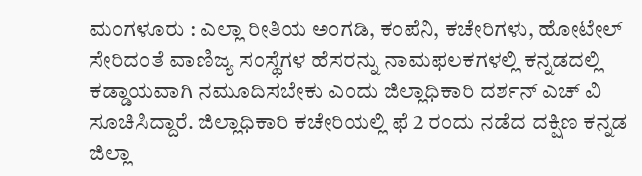ಮಂಗಳೂರು : ಎಲ್ಲಾ ರೀತಿಯ ಅಂಗಡಿ, ಕಂಪೆನಿ, ಕಚೇರಿಗಳು, ಹೋಟೇಲ್ ಸೇರಿದಂತೆ ವಾಣಿಜ್ಯ ಸಂಸ್ಥೆಗಳ ಹೆಸರನ್ನು ನಾಮಫಲಕಗಳಲ್ಲಿ ಕನ್ನಡದಲ್ಲಿ ಕಡ್ಡಾಯವಾಗಿ ನಮೂದಿಸಬೇಕು ಎಂದು ಜಿಲ್ಲಾಧಿಕಾರಿ ದರ್ಶನ್ ಎಚ್ ವಿ ಸೂಚಿಸಿದ್ದಾರೆ. ಜಿಲ್ಲಾಧಿಕಾರಿ ಕಚೇರಿಯಲ್ಲಿ ಫೆ 2 ರಂದು ನಡೆದ ದಕ್ಷಿಣ ಕನ್ನಡ ಜಿಲ್ಲಾ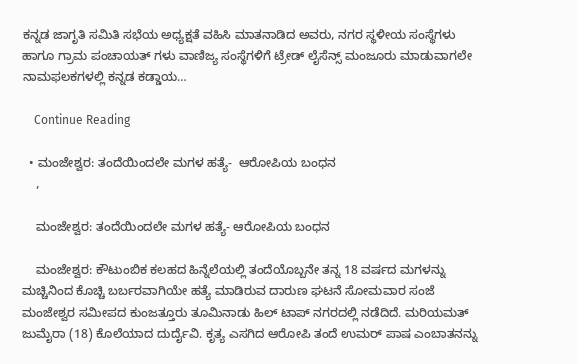ಕನ್ನಡ ಜಾಗೃತಿ ಸಮಿತಿ ಸಭೆಯ ಅಧ್ಯಕ್ಷತೆ ವಹಿಸಿ ಮಾತನಾಡಿದ ಅವರು, ನಗರ ಸ್ಥಳೀಯ ಸಂಸ್ಥೆಗಳು ಹಾಗೂ ಗ್ರಾಮ ಪಂಚಾಯತ್ ಗಳು ವಾಣಿಜ್ಯ ಸಂಸ್ಥೆಗಳಿಗೆ ಟ್ರೇಡ್ ಲೈಸೆನ್ಸ್ ಮಂಜೂರು ಮಾಡುವಾಗಲೇ ನಾಮಫಲಕಗಳಲ್ಲಿ ಕನ್ನಡ ಕಡ್ಡಾಯ…

    Continue Reading

  • ಮಂಜೇಶ್ವರ: ತಂದೆಯಿಂದಲೇ ಮಗಳ ಹತ್ಯೆ-  ಆರೋಪಿಯ ಬಂಧನ
    ,

    ಮಂಜೇಶ್ವರ: ತಂದೆಯಿಂದಲೇ ಮಗಳ ಹತ್ಯೆ- ಆರೋಪಿಯ ಬಂಧನ

    ಮಂಜೇಶ್ವರ: ಕೌಟುಂಬಿಕ ಕಲಹದ ಹಿನ್ನೆಲೆಯಲ್ಲಿ ತಂದೆಯೊಬ್ಬನೇ ತನ್ನ 18 ವರ್ಷದ ಮಗಳನ್ನು ಮಚ್ಚಿನಿಂದ ಕೊಚ್ಚಿ ಬರ್ಬರವಾಗಿಯೇ ಹತ್ಯೆ ಮಾಡಿರುವ ದಾರುಣ ಘಟನೆ ಸೋಮವಾರ ಸಂಜೆ ಮಂಜೇಶ್ವರ ಸಮೀಪದ ಕುಂಜತ್ತೂರು ತೂಮಿನಾಡು ಹಿಲ್ ಟಾಪ್ ನಗರದಲ್ಲಿ ನಡೆದಿದೆ. ಮರಿಯಮತ್ ಜುಮೈರಾ (18) ಕೊಲೆಯಾದ ದುರ್ದೈವಿ. ಕೃತ್ಯ ಎಸಗಿದ ಆರೋಪಿ ತಂದೆ ಉಮರ್ ಪಾಷ ಎಂಬಾತನನ್ನು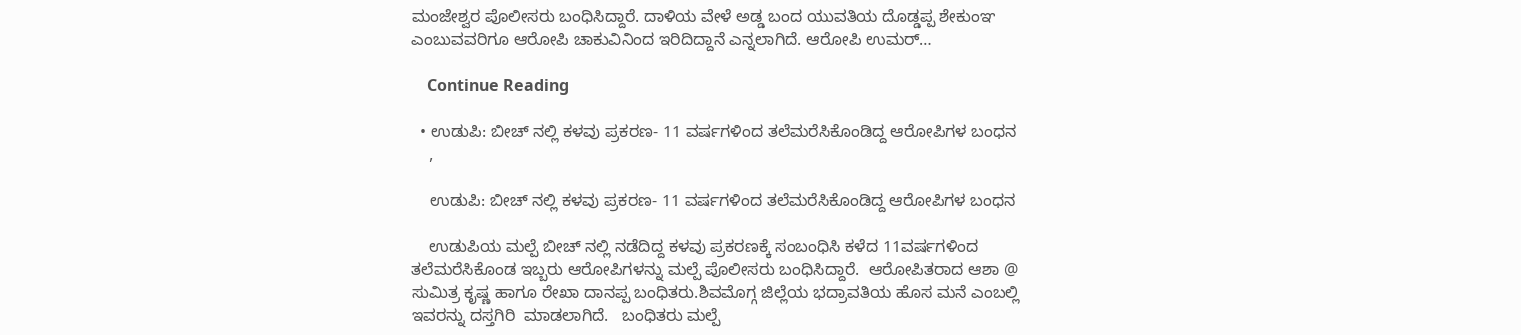ಮಂಜೇಶ್ವರ ಪೊಲೀಸರು ಬಂಧಿಸಿದ್ದಾರೆ. ದಾಳಿಯ ವೇಳೆ ಅಡ್ಡ ಬಂದ ಯುವತಿಯ ದೊಡ್ಡಪ್ಪ ಶೇಕುಂಞ ಎಂಬುವವರಿಗೂ ಆರೋಪಿ ಚಾಕುವಿನಿಂದ ಇರಿದಿದ್ದಾನೆ ಎನ್ನಲಾಗಿದೆ. ಆರೋಪಿ ಉಮರ್…

    Continue Reading

  • ಉಡುಪಿ: ಬೀಚ್ ನಲ್ಲಿ ಕಳವು ಪ್ರಕರಣ- 11 ವರ್ಷಗಳಿಂದ ತಲೆಮರೆಸಿಕೊಂಡಿದ್ದ ಆರೋಪಿಗಳ ಬಂಧನ
    ,

    ಉಡುಪಿ: ಬೀಚ್ ನಲ್ಲಿ ಕಳವು ಪ್ರಕರಣ- 11 ವರ್ಷಗಳಿಂದ ತಲೆಮರೆಸಿಕೊಂಡಿದ್ದ ಆರೋಪಿಗಳ ಬಂಧನ

    ಉಡುಪಿಯ ಮಲ್ಪೆ ಬೀಚ್ ನಲ್ಲಿ ನಡೆದಿದ್ದ ಕಳವು ಪ್ರಕರಣಕ್ಕೆ ಸಂಬಂಧಿಸಿ ಕಳೆದ 11ವರ್ಷಗಳಿಂದ ತಲೆಮರೆಸಿಕೊಂಡ ಇಬ್ಬರು ಆರೋಪಿಗಳನ್ನು ಮಲ್ಪೆ ಪೊಲೀಸರು ಬಂಧಿಸಿದ್ದಾರೆ.  ಆರೋಪಿತರಾದ ಆಶಾ @ ಸುಮಿತ್ರ ಕೃಷ್ಣ ಹಾಗೂ ರೇಖಾ ದಾನಪ್ಪ ಬಂಧಿತರು.ಶಿವಮೊಗ್ಗ ಜಿಲ್ಲೆಯ ಭದ್ರಾವತಿಯ ಹೊಸ ಮನೆ ಎಂಬಲ್ಲಿ ಇವರನ್ನು ದಸ್ತಗಿರಿ  ಮಾಡಲಾಗಿದೆ.   ಬಂಧಿತರು ಮಲ್ಪೆ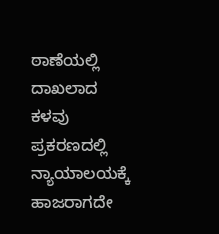ಠಾಣೆಯಲ್ಲಿ ದಾಖಲಾದ ಕಳವು ಪ್ರಕರಣದಲ್ಲಿ ನ್ಯಾಯಾಲಯಕ್ಕೆ ಹಾಜರಾಗದೇ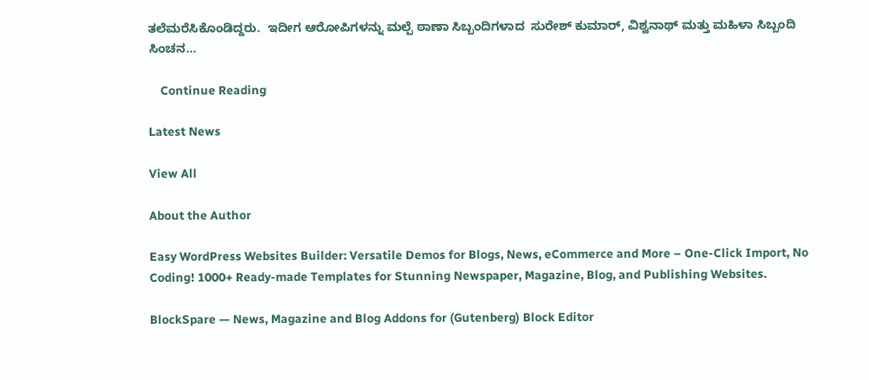ತಲೆಮರೆಸಿಕೊಂಡಿದ್ದರು.  ಇದೀಗ ಆರೋಪಿಗಳನ್ನು ಮಲ್ಪೆ ಠಾಣಾ ಸಿಬ್ಬಂದಿಗಳಾದ  ಸುರೇಶ್ ಕುಮಾರ್, ವಿಶ್ವನಾಥ್ ಮತ್ತು ಮಹಿಳಾ ಸಿಬ್ಬಂದಿ ಸಿಂಚನ…

    Continue Reading

Latest News

View All

About the Author

Easy WordPress Websites Builder: Versatile Demos for Blogs, News, eCommerce and More – One-Click Import, No Coding! 1000+ Ready-made Templates for Stunning Newspaper, Magazine, Blog, and Publishing Websites.

BlockSpare — News, Magazine and Blog Addons for (Gutenberg) Block Editor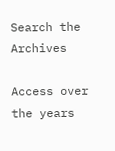Search the Archives

Access over the years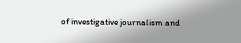of investigative journalism and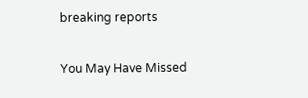breaking reports

You May Have Missed